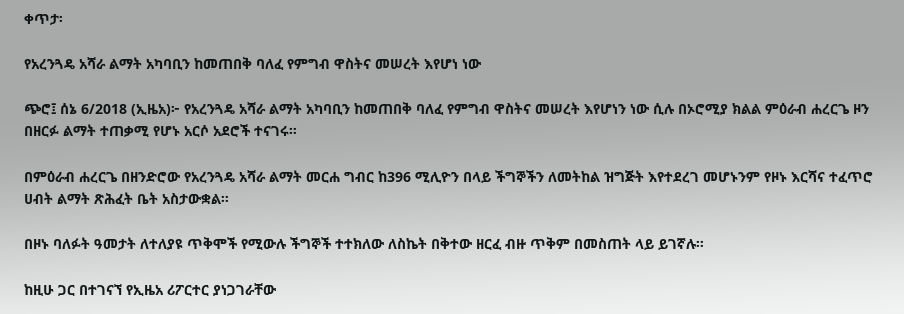ቀጥታ፡

የአረንጓዴ አሻራ ልማት አካባቢን ከመጠበቅ ባለፈ የምግብ ዋስትና መሠረት እየሆነ ነው

ጭሮ፤ ሰኔ 6/2018 (ኢዜአ)፦ የአረንጓዴ አሻራ ልማት አካባቢን ከመጠበቅ ባለፈ የምግብ ዋስትና መሠረት እየሆነን ነው ሲሉ በኦሮሚያ ክልል ምዕራብ ሐረርጌ ዞን በዘርፉ ልማት ተጠቃሚ የሆኑ አርሶ አደሮች ተናገሩ።

በምዕራብ ሐረርጌ በዘንድሮው የአረንጓዴ አሻራ ልማት መርሐ ግብር ከ396 ሚሊዮን በላይ ችግኞችን ለመትከል ዝግጅት እየተደረገ መሆኑንም የዞኑ እርሻና ተፈጥሮ ሀብት ልማት ጽሕፈት ቤት አስታውቋል።

በዞኑ ባለፉት ዓመታት ለተለያዩ ጥቅሞች የሚውሉ ችግኞች ተተክለው ለስኬት በቅተው ዘርፈ ብዙ ጥቅም በመስጠት ላይ ይገኛሉ።

ከዚሁ ጋር በተገናኘ የኢዜአ ሪፖርተር ያነጋገራቸው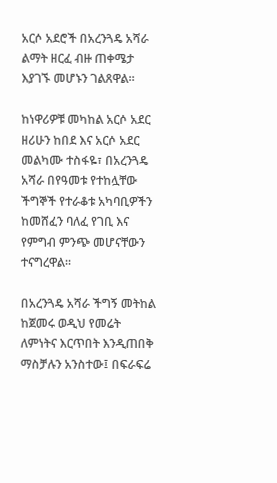አርሶ አደሮች በአረንጓዴ አሻራ ልማት ዘርፈ ብዙ ጠቀሜታ እያገኙ መሆኑን ገልጸዋል።

ከነዋሪዎቹ መካከል አርሶ አደር ዘሪሁን ከበደ እና አርሶ አደር መልካሙ ተስፋዬ፣ በአረንጓዴ አሻራ በየዓመቱ የተከሏቸው ችግኞች የተራቆቱ አካባቢዎችን ከመሸፈን ባለፈ የገቢ እና የምግብ ምንጭ መሆናቸውን ተናግረዋል።

በአረንጓዴ አሻራ ችግኝ መትከል ከጀመሩ ወዲህ የመሬት ለምነትና እርጥበት እንዲጠበቅ ማስቻሉን አንስተው፤ በፍራፍሬ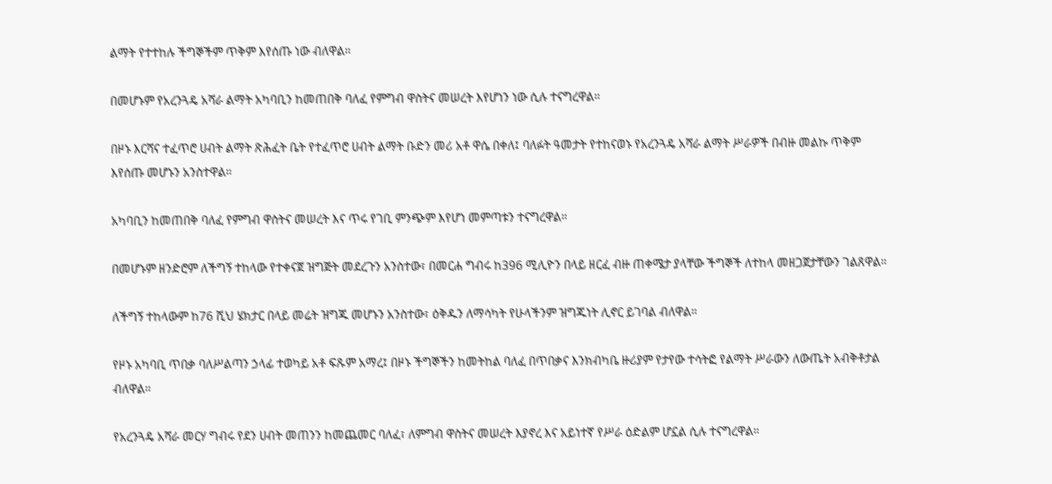ልማት የተተከሉ ችግኞችም ጥቅም እየሰጡ ነው ብለዋል።

በመሆኑም የአረንጓዴ አሻራ ልማት አካባቢን ከመጠበቅ ባለፈ የምግብ ዋስትና መሠረት እየሆነን ነው ሲሉ ተናግረዋል።

በዞኑ እርሻና ተፈጥሮ ሀብት ልማት ጽሕፈት ቤት የተፈጥሮ ሀብት ልማት ቡድን መሪ አቶ ዋሴ በቀለ፤ ባለፉት ዓመታት የተከናወኑ የአረንጓዴ አሻራ ልማት ሥራዎች በብዙ መልኩ ጥቅም እየሰጡ መሆኑን አንስተዋል።

አካባቢን ከመጠበቅ ባለፈ የምግብ ዋስትና መሠረት እና ጥሩ የገቢ ምንጭም እየሆነ መምጣቱን ተናግረዋል።

በመሆኑም ዘንድሮም ለችግኝ ተከላው የተቀናጀ ዝግጅት መደረጉን አንስተው፣ በመርሐ ግብሩ ከ396 ሚሊዮን በላይ ዘርፈ ብዙ ጠቀሜታ ያላቸው ችግኞች ለተከላ መዘጋጀታቸውን ገልጸዋል።

ለችግኝ ተከላውም ከ76 ሺህ ሄክታር በላይ መሬት ዝግጁ መሆኑን አንስተው፣ ዕቅዱን ለማሳካት የሁላችንም ዝግጁነት ሊኖር ይገባል ብለዋል።

የዞኑ አካባቢ ጥበቃ ባለሥልጣን ኃላፊ ተወካይ አቶ ፍጹም አማረ፤ በዞኑ ችግኞችን ከመትከል ባለፈ በጥበቃና እንክብካቤ ዙሪያም የታየው ተሳትፎ የልማት ሥራውን ለውጤት አብቅቶታል ብለዋል።

የአረንጓዴ አሻራ መርሃ ግብሩ የደን ሀብት መጠንን ከመጨመር ባለፈ፣ ለምግብ ዋስትና መሠረት እያኖረ እና አይነተኛ የሥራ ዕድልም ሆኗል ሲሉ ተናግረዋል።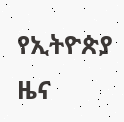የኢትዮጵያ ዜና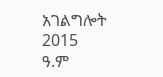አገልግሎት
2015
ዓ.ም